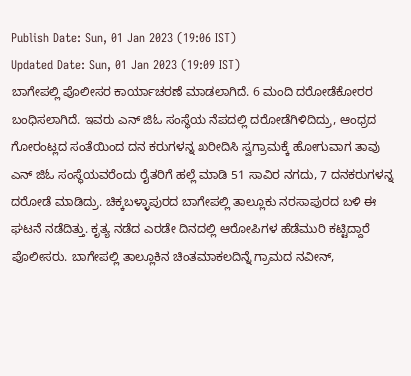Publish Date: Sun, 01 Jan 2023 (19:06 IST)
Updated Date: Sun, 01 Jan 2023 (19:09 IST)
ಬಾಗೇಪಲ್ಲಿ ಪೊಲೀಸರ ಕಾರ್ಯಾಚರಣೆ ಮಾಡಲಾಗಿದೆ. 6 ಮಂದಿ ದರೋಡೆಕೋರರ ಬಂಧಿಸಲಾಗಿದೆ. ಇವರು ಎನ್ ಜಿಓ ಸಂಸ್ಥೆಯ ನೆಪದಲ್ಲಿ ದರೋಡೆಗಿಳಿದಿದ್ರು, ಆಂಧ್ರದ ಗೋರಂಟ್ಲದ ಸಂತೆಯಿಂದ ದನ ಕರುಗಳನ್ನ ಖರೀದಿಸಿ ಸ್ವಗ್ರಾಮಕ್ಕೆ ಹೋಗುವಾಗ ತಾವು ಎನ್ ಜಿಓ ಸಂಸ್ಥೆಯವರೆಂದು ರೈತರಿಗೆ ಹಲ್ಲೆ ಮಾಡಿ 51 ಸಾವಿರ ನಗದು, 7 ದನಕರುಗಳನ್ನ ದರೋಡೆ ಮಾಡಿದ್ರು. ಚಿಕ್ಕಬಳ್ಳಾಪುರದ ಬಾಗೇಪಲ್ಲಿ ತಾಲ್ಲೂಕು ನರಸಾಪುರದ ಬಳಿ ಈ ಘಟನೆ ನಡೆದಿತ್ತು. ಕೃತ್ಯ ನಡೆದ ಎರಡೇ ದಿನದಲ್ಲಿ ಆರೋಪಿಗಳ ಹೆಡೆಮುರಿ ಕಟ್ಟಿದ್ದಾರೆ ಪೊಲೀಸರು. ಬಾಗೇಪಲ್ಲಿ ತಾಲ್ಲೂಕಿನ ಚಿಂತಮಾಕಲದಿನ್ನೆ ಗ್ರಾಮದ ನವೀನ್,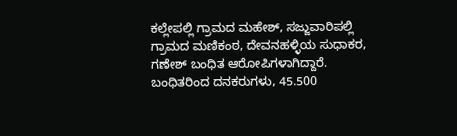ಕಲ್ಲೇಪಲ್ಲಿ ಗ್ರಾಮದ ಮಹೇಶ್, ಸಜ್ಜುವಾರಿಪಲ್ಲಿ ಗ್ರಾಮದ ಮಣಿಕಂಠ, ದೇವನಹಳ್ಳಿಯ ಸುಧಾಕರ, ಗಣೇಶ್ ಬಂಧಿತ ಆರೋಪಿಗಳಾಗಿದ್ದಾರೆ. ಬಂಧಿತರಿಂದ ದನಕರುಗಳು, 45.500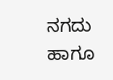ನಗದು ಹಾಗೂ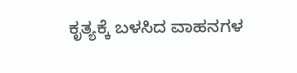ಕೃತ್ಯಕ್ಕೆ ಬಳಸಿದ ವಾಹನಗಳ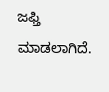ಜಫ್ತಿ ಮಾಡಲಾಗಿದೆ.